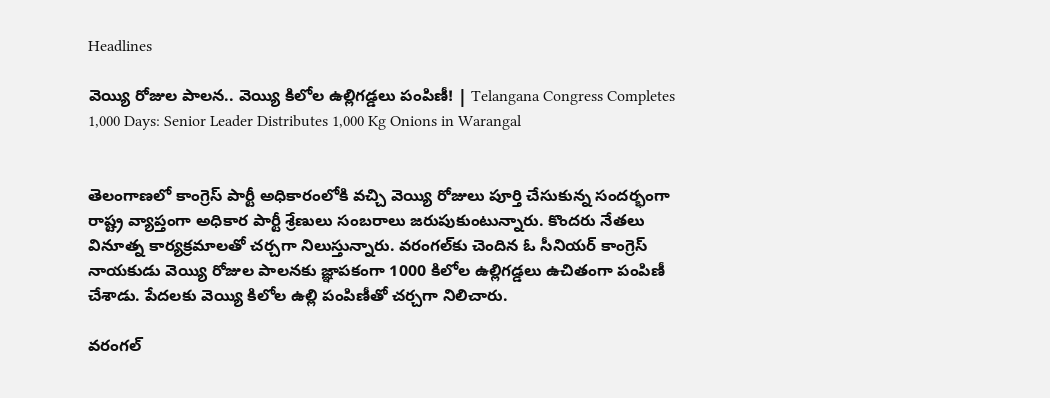Headlines

వెయ్యి రోజుల పాలన.. వెయ్యి కిలోల ఉల్లిగడ్డలు పంపిణీ! | Telangana Congress Completes 1,000 Days: Senior Leader Distributes 1,000 Kg Onions in Warangal


తెలంగాణలో కాంగ్రెస్ పార్టీ అధికారంలోకి వచ్చి వెయ్యి రోజులు పూర్తి చేసుకున్న సందర్భంగా రాష్ట్ర వ్యాప్తంగా అధికార పార్టీ శ్రేణులు సంబరాలు జరుపుకుంటున్నారు. కొందరు నేతలు వినూత్న కార్యక్రమాలతో చర్చగా నిలుస్తున్నారు. వరంగల్‌కు చెందిన ఓ సీనియర్ కాంగ్రెస్ నాయకుడు వెయ్యి రోజుల పాలనకు జ్ఞాపకంగా 1000 కిలోల ఉల్లిగడ్డలు ఉచితంగా పంపిణీ చేశాడు. పేదలకు వెయ్యి కిలోల ఉల్లి పంపిణీతో చర్చగా నిలిచారు.

వరంగల్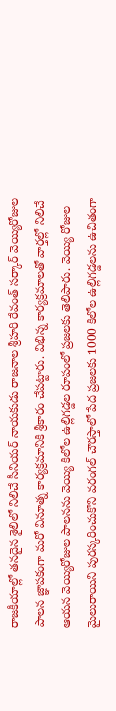రాజకీయాల్లో తనదైన శైలిలో నిలిచే సీనియర్ నాయకుడు రాజనాల శ్రీహరి రేవంత్ సర్కార్ వెయ్యిరోజుల పాలన జ్ఞాపకంగా మరో వినూత్న కార్యక్రమానికి శ్రీకారం చేపట్టారు. విభిన్న కార్యక్రమాలతో వార్తల్లో నిలిచే ఆయన వెయ్యిరోజుల పాలనను వెయ్యి కిలోల ఉల్లిగడ్డల రూపంలో ప్రజలకు తెలిపారు. వెయ్యి రోజుల మైలురాయిని పురస్కరించుకొని వరంగల్ చౌరస్తాలో పేద ప్రజలకు 1000 కిలోల ఉల్లిగడ్డలను ఉచితంగా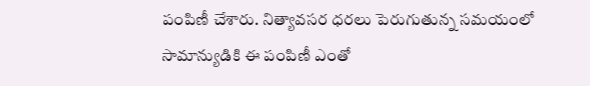పంపిణీ చేశారు. నిత్యావసర ధరలు పెరుగుతున్న సమయంలో సామాన్యుడికి ఈ పంపిణీ ఎంతో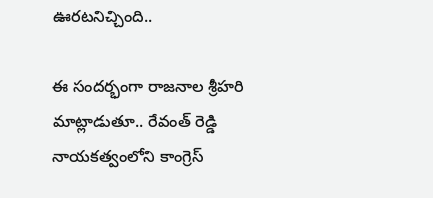ఊరటనిచ్చింది..

ఈ సందర్భంగా రాజనాల శ్రీహరి మాట్లాడుతూ.. రేవంత్ రెడ్డి నాయకత్వంలోని కాంగ్రెస్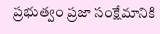ప్రభుత్వం ప్రజా సంక్షేమానికి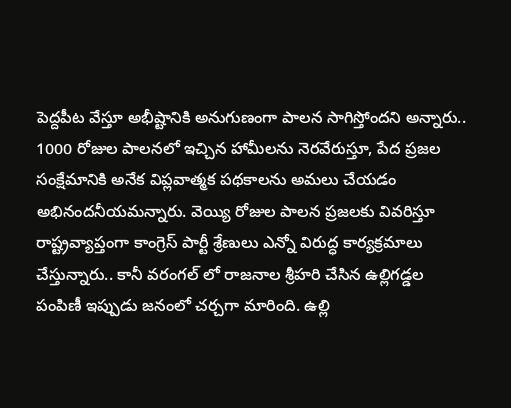పెద్దపీట వేస్తూ అభీష్టానికి అనుగుణంగా పాలన సాగిస్తోందని అన్నారు.. 1000 రోజుల పాలనలో ఇచ్చిన హామీలను నెరవేరుస్తూ, పేద ప్రజల సంక్షేమానికి అనేక విప్లవాత్మక పథకాలను అమలు చేయడం అభినందనీయమన్నారు. వెయ్యి రోజుల పాలన ప్రజలకు వివరిస్తూ రాష్ట్రవ్యాప్తంగా కాంగ్రెస్ పార్టీ శ్రేణులు ఎన్నో విరుద్ధ కార్యక్రమాలు చేస్తున్నారు.. కానీ వరంగల్ లో రాజనాల శ్రీహరి చేసిన ఉల్లిగడ్డల పంపిణీ ఇప్పుడు జనంలో చర్చగా మారింది. ఉల్లి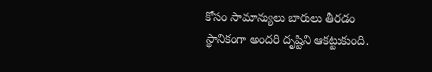కోసం సామాన్యులు బారులు తీరడం స్థానికంగా అందరి దృష్టిని ఆకట్టుకుంది.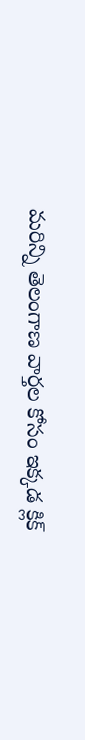మరిన్ని తెలంగాణ వార్తల కోసం ఇక్కడ క్లిక్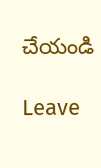చేయండి

Leave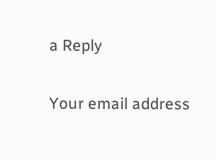a Reply

Your email address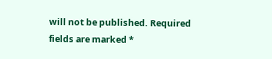will not be published. Required fields are marked *